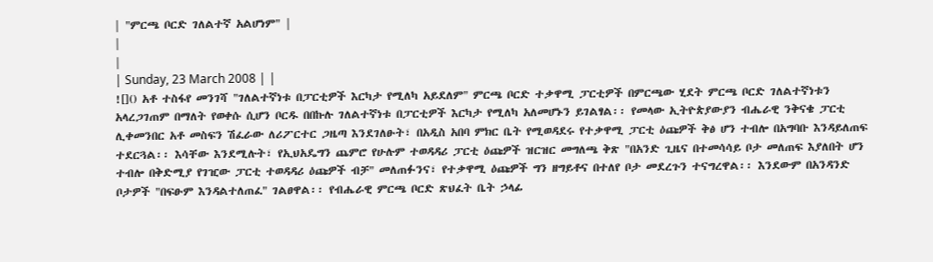| "ምርጫ ቦርድ ገለልተኛ አልሆነም" |
|
|
| Sunday, 23 March 2008 | |
![]() አቶ ተስፋየ መንገሻ "ገለልተኛነቱ በፓርቲዎች እርካታ የሚለካ አይደለም" ምርጫ ቦርድ ተቃዋሚ ፓርቲዎች በምርጫው ሂደት ምርጫ ቦርድ ገለልተኛነቱን አላረጋገጠም በማለት የወቀሱ ሲሆን ቦርዱ በበኩሉ ገለልተኛነቱ በፓርቲዎች እርካታ የሚለካ አለመሆኑን ይገልፃል፡፡ የመላው ኢትዮጵያውያን ብሔራዊ ንቅናቄ ፓርቲ ሊቀመንበር አቶ መስፍን ሽፈራው ለሪፖርተር ጋዜጣ እንደገለፁት፣ በአዲስ አበባ ምክር ቤት የሚወዳደሩ የተቃዋሚ ፓርቲ ዕጩዎች ቅፅ ሆን ተብሎ በአግባቡ እንዳይለጠፍ ተደርጓል፡፡ እሳቸው እንደሚሉት፣ የኢህአዴግን ጨምሮ የሁሉም ተወዳዳሪ ፓርቲ ዕጩዎች ዝርዝር መግለጫ ቅጽ "በአንድ ጊዜና በተመሳሳይ ቦታ መለጠፍ እያለበት ሆን ተብሎ በቅድሚያ የገዢው ፓርቲ ተወዳዳሪ ዕጩዎች ብቻ" መለጠፉንና፣ የተቃዋሚ ዕጩዎች ግን ዘግይቶና በተለየ ቦታ መደረጉን ተናግረዋል፡፡ እንደውም በአንዳንድ ቦታዎች "በፍፁም እንዳልተለጠፈ" ገልፀዋል፡፡ የብሔራዊ ምርጫ ቦርድ ጽህፈት ቤት ኃላፊ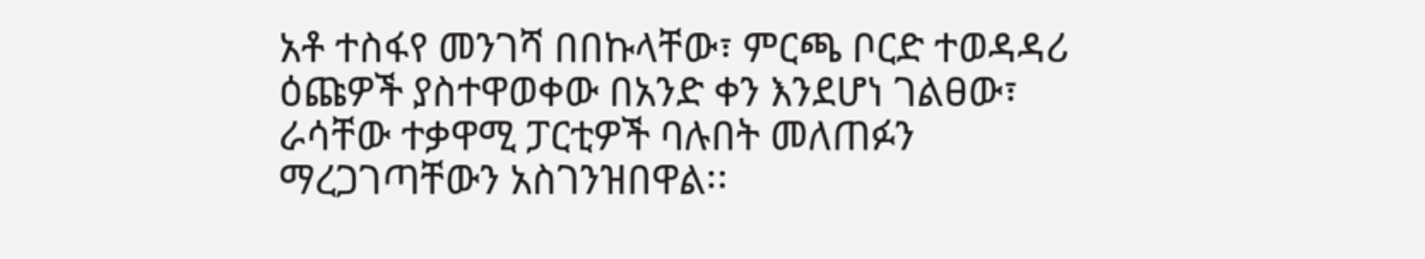አቶ ተስፋየ መንገሻ በበኩላቸው፣ ምርጫ ቦርድ ተወዳዳሪ ዕጩዎች ያስተዋወቀው በአንድ ቀን እንደሆነ ገልፀው፣ ራሳቸው ተቃዋሚ ፓርቲዎች ባሉበት መለጠፉን ማረጋገጣቸውን አስገንዝበዋል፡፡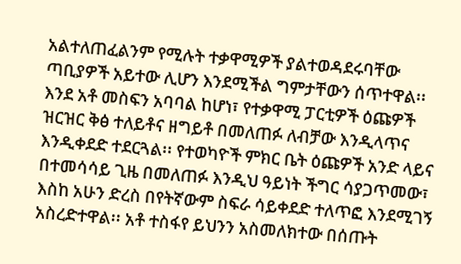አልተለጠፈልንም የሚሉት ተቃዋሚዎች ያልተወዳደሩባቸው ጣቢያዎች አይተው ሊሆን እንደሚችል ግምታቸውን ሰጥተዋል፡፡ እንደ አቶ መስፍን አባባል ከሆነ፣ የተቃዋሚ ፓርቲዎች ዕጩዎች ዝርዝር ቅፅ ተለይቶና ዘግይቶ በመለጠፉ ለብቻው እንዲላጥና እንዲቀደድ ተደርጓል፡፡ የተወካዮች ምክር ቤት ዕጩዎች አንድ ላይና በተመሳሳይ ጊዜ በመለጠፉ እንዲህ ዓይነት ችግር ሳያጋጥመው፣ እስከ አሁን ድረስ በየትኛውም ስፍራ ሳይቀደድ ተለጥፎ እንደሚገኝ አስረድተዋል፡፡ አቶ ተስፋየ ይህንን አስመለክተው በሰጡት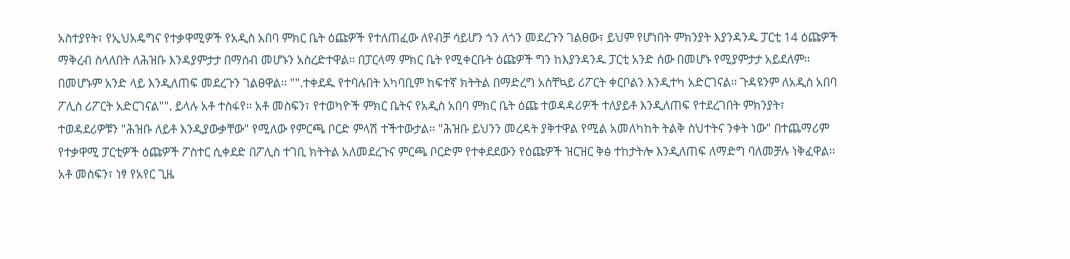አስተያየት፣ የኢህአዴግና የተቃዋሚዎች የአዲስ አበባ ምክር ቤት ዕጩዎች የተለጠፈው ለየብቻ ሳይሆን ጎን ለጎን መደረጉን ገልፀው፣ ይህም የሆነበት ምክንያት እያንዳንዱ ፓርቲ 14 ዕጩዎች ማቅረብ ስላለበት ለሕዝቡ እንዳያምታታ በማሰብ መሆኑን አስረድተዋል፡፡ በፓርላማ ምክር ቤት የሚቀርቡት ዕጩዎች ግን ከእያንዳንዱ ፓርቲ አንድ ሰው በመሆኑ የሚያምታታ አይደለም፡፡ በመሆኑም አንድ ላይ እንዲለጠፍ መደረጉን ገልፀዋል፡፡ "".ተቀደዱ የተባሉበት አካባቢም ከፍተኛ ክትትል በማድረግ አስቸኳይ ሪፖርት ቀርቦልን እንዲተካ አድርገናል፡፡ ጉዳዩንም ለአዲስ አበባ ፖሊስ ሪፖርት አድርገናል"". ይላሉ አቶ ተስፋየ፡፡ አቶ መስፍን፣ የተወካዮች ምክር ቤትና የአዲስ አበባ ምክር ቤት ዕጩ ተወዳዳሪዎች ተለያይቶ እንዲለጠፍ የተደረገበት ምክንያት፣ ተወዳደሪዎቹን "ሕዝቡ ለይቶ እንዲያውቃቸው" የሚለው የምርጫ ቦርድ ምላሽ ተችተውታል፡፡ "ሕዝቡ ይህንን መረዳት ያቅተዋል የሚል አመለካከት ትልቅ ስህተትና ንቀት ነው" በተጨማሪም የተቃዋሚ ፓርቲዎች ዕጩዎች ፖስተር ሲቀደድ በፖሊስ ተገቢ ክትትል አለመደረጉና ምርጫ ቦርድም የተቀደደውን የዕጩዎች ዝርዝር ቅፅ ተከታትሎ እንዲለጠፍ ለማድግ ባለመቻሉ ነቅፈዋል፡፡ አቶ መስፍን፣ ነፃ የአየር ጊዜ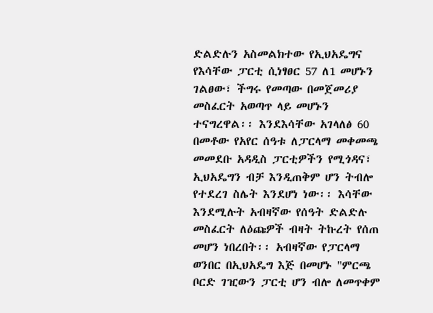ድልድሉን አስመልክተው የኢህአዴግና የእሳቸው ፓርቲ ሲነፃፀር 57 ለ1 መሆኑን ገልፀው፣ ችግሩ የመጣው በመጀመሪያ መስፈርት አወጣጥ ላይ መሆኑን ተናግረዋል፡፡ እንደእሳቸው አገላለፅ 60 በመቶው የአየር ሰዓቱ ለፓርላማ መቀመጫ መመደቡ አዳዲስ ፓርቲዎችን የሚጎዳና፣ ኢህአዴግን ብቻ እንዲጠቅም ሆን ትብሎ የተደረገ ስሌት እንደሆነ ነው፡፡ እሳቸው እንደሚሉት አብዛኛው የሰዓት ድልድሉ መስፈርት ለዕጩዎች ብዛት ትኩረት የሰጠ መሆን ነበረበት፡፡ አብዛኛው የፓርላማ ወንበር በኢህአዴግ እጅ በመሆኑ "ምርጫ ቦርድ ገዢውን ፓርቲ ሆን ብሎ ለመጥቀም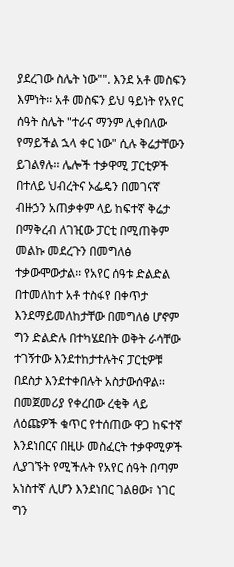ያደረገው ስሌት ነው"". እንደ አቶ መስፍን እምነት፡፡ አቶ መስፍን ይህ ዓይነት የአየር ሰዓት ስሌት "ተራና ማንም ሊቀበለው የማይችል ኋላ ቀር ነው" ሲሉ ቅሬታቸውን ይገልፃሉ፡፡ ሌሎች ተቃዋሚ ፓርቲዎች በተለይ ህብረትና ኦፌዴን በመገናኛ ብዙኃን አጠቃቀም ላይ ከፍተኛ ቅሬታ በማቅረብ ለገዢው ፓርቲ በሚጠቅም መልኩ መደረጉን በመግለፅ ተቃውሞውታል፡፡ የአየር ሰዓቱ ድልድል በተመለከተ አቶ ተስፋየ በቀጥታ እንደማይመለከታቸው በመግለፅ ሆኖም ግን ድልድሉ በተካሄደበት ወቅት ራሳቸው ተገኝተው እንደተከታተሉትና ፓርቲዎቹ በደስታ እንደተቀበሉት አስታውሰዋል፡፡ በመጀመሪያ የቀረበው ረቂቅ ላይ ለዕጩዎች ቁጥር የተሰጠው ዋጋ ከፍተኛ እንደነበርና በዚሁ መስፈርት ተቃዋሚዎች ሊያገኙት የሚችሉት የአየር ሰዓት በጣም አነስተኛ ሊሆን እንደነበር ገልፀው፣ ነገር ግን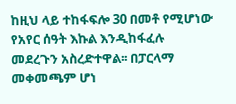ከዚህ ላይ ተከፋፍሎ 30 በመቶ የሚሆነው የአየር ሰዓት እኩል እንዲከፋፈሉ መደረጉን አስረድተዋል፡፡ በፓርላማ መቀመጫም ሆነ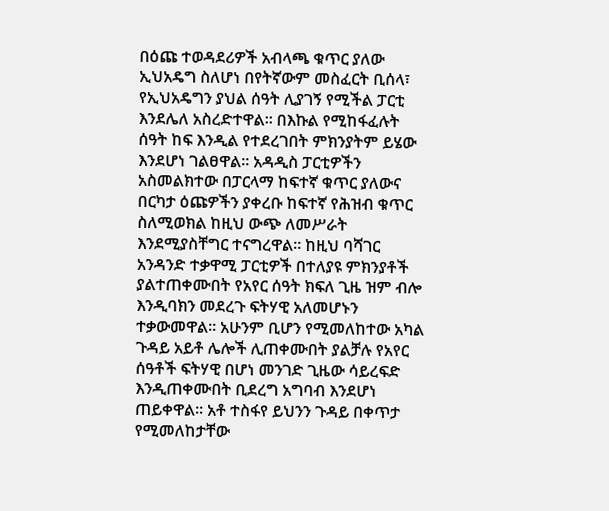በዕጩ ተወዳደሪዎች አብላጫ ቁጥር ያለው ኢህአዴግ ስለሆነ በየትኛውም መስፈርት ቢሰላ፣ የኢህአዴግን ያህል ሰዓት ሊያገኝ የሚችል ፓርቲ እንደሌለ አስረድተዋል፡፡ በእኩል የሚከፋፈሉት ሰዓት ከፍ እንዲል የተደረገበት ምክንያትም ይሄው እንደሆነ ገልፀዋል፡፡ አዳዲስ ፓርቲዎችን አስመልክተው በፓርላማ ከፍተኛ ቁጥር ያለውና በርካታ ዕጩዎችን ያቀረቡ ከፍተኛ የሕዝብ ቁጥር ስለሚወክል ከዚህ ውጭ ለመሥራት እንደሚያስቸግር ተናግረዋል፡፡ ከዚህ ባሻገር አንዳንድ ተቃዋሚ ፓርቲዎች በተለያዩ ምክንያቶች ያልተጠቀሙበት የአየር ሰዓት ክፍለ ጊዜ ዝም ብሎ እንዲባክን መደረጉ ፍትሃዊ አለመሆኑን ተቃውመዋል፡፡ አሁንም ቢሆን የሚመለከተው አካል ጉዳይ አይቶ ሌሎች ሊጠቀሙበት ያልቻሉ የአየር ሰዓቶች ፍትሃዊ በሆነ መንገድ ጊዜው ሳይረፍድ እንዲጠቀሙበት ቢደረግ አግባብ እንደሆነ ጠይቀዋል፡፡ አቶ ተስፋየ ይህንን ጉዳይ በቀጥታ የሚመለከታቸው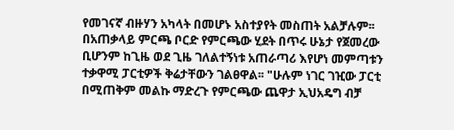የመገናኛ ብዙሃን አካላት በመሆኑ አስተያየት መስጠት አልቻሉም፡፡ በአጠቃላይ ምርጫ ቦርድ የምርጫው ሂደት በጥሩ ሁኔታ የጀመረው ቢሆንም ከጊዜ ወደ ጊዜ ገለልተኝነቱ አጠራጣሪ እየሆነ መምጣቱን ተቃዋሚ ፓርቲዎች ቅሬታቸውን ገልፀዋል፡፡ "ሁሉም ነገር ገዢው ፓርቲ በሚጠቅም መልኩ ማድረጉ የምርጫው ጨዋታ ኢህአዴግ ብቻ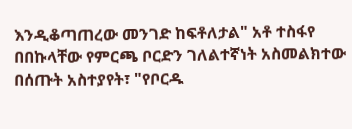እንዲቆጣጠረው መንገድ ከፍቶለታል" አቶ ተስፋየ በበኩላቸው የምርጫ ቦርድን ገለልተኛነት አስመልክተው በሰጡት አስተያየት፣ "የቦርዱ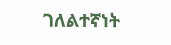ገለልተኛነት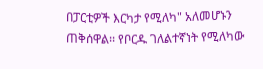በፓርቲዎች እርካታ የሚለካ" አለመሆኑን ጠቅሰዋል፡፡ የቦርዱ ገለልተኛነት የሚለካው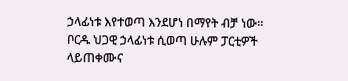ኃላፊነቱ እየተወጣ እንደሆነ በማየት ብቻ ነው፡፡ ቦርዱ ህጋዊ ኃላፊነቱ ሲወጣ ሁሉም ፓርቲዎች ላይጠቀሙና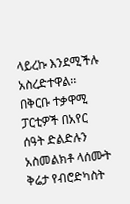ላይረኩ እንደሚችሉ አስረድተዋል፡፡ በቅርቡ ተቃዋሚ ፓርቲዎች በአየር ሰዓት ድልድሉን አስመልክቶ ላሰሙት ቅሬታ የብሮድካስት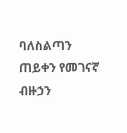ባለስልጣን ጠይቀን የመገናኛ ብዙኃን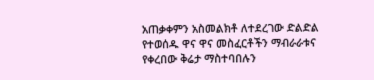አጠቃቀምን አስመልክቶ ለተደረገው ድልድል የተወሰዱ ዋና ዋና መስፈርቶችን ማብራራቱና የቀረበው ቅሬታ ማስተባበሉን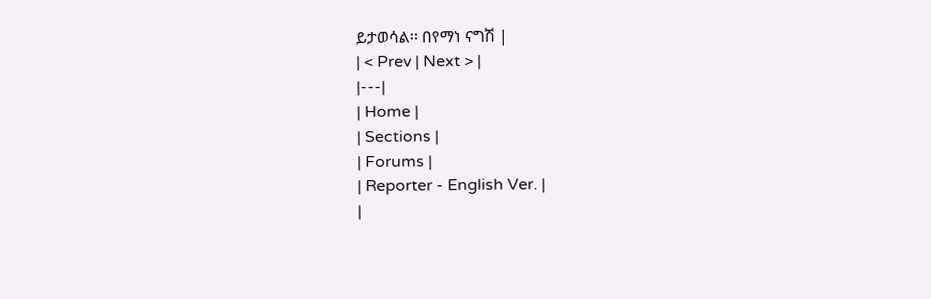ይታወሳል፡፡ በየማነ ናግሽ |
| < Prev | Next > |
|---|
| Home |
| Sections |
| Forums |
| Reporter - English Ver. |
|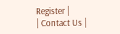Register |
| Contact Us |